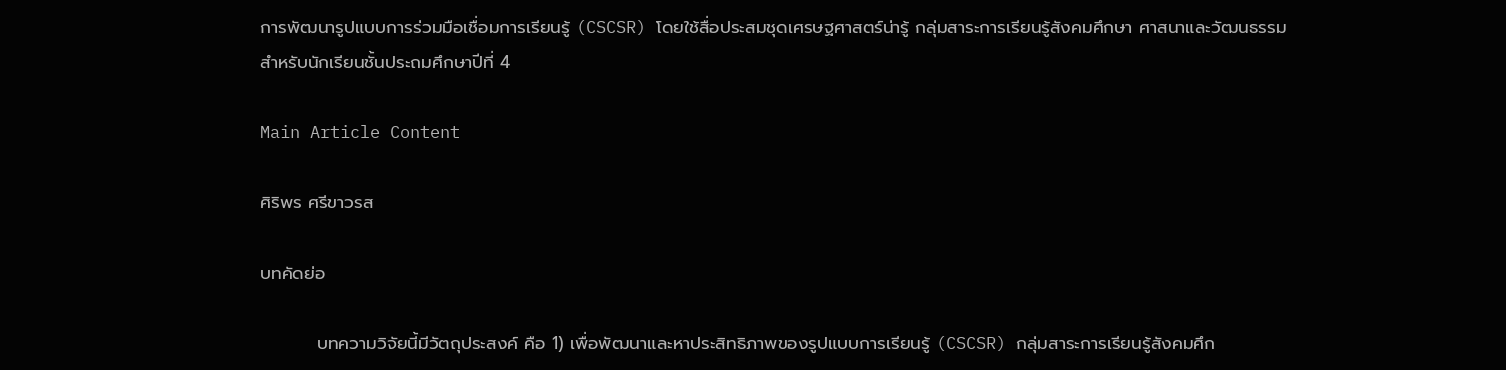การพัฒนารูปแบบการร่วมมือเชื่อมการเรียนรู้ (CSCSR) โดยใช้สื่อประสมชุดเศรษฐศาสตร์น่ารู้ กลุ่มสาระการเรียนรู้สังคมศึกษา ศาสนาและวัฒนธรรม สำหรับนักเรียนชั้นประถมศึกษาปีที่ 4

Main Article Content

ศิริพร ศรีขาวรส

บทคัดย่อ

         บทความวิจัยนี้มีวัตถุประสงค์ คือ 1) เพื่อพัฒนาและหาประสิทธิภาพของรูปแบบการเรียนรู้ (CSCSR) กลุ่มสาระการเรียนรู้สังคมศึก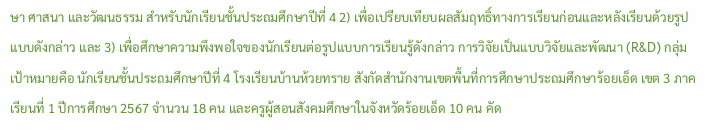ษา ศาสนา และวัฒนธรรม สำหรับนักเรียนชั้นประถมศึกษาปีที่ 4 2) เพื่อเปรียบเทียบผลสัมฤทธิ์ทางการเรียนก่อนและหลังเรียนด้วยรูปแบบดังกล่าว และ 3) เพื่อศึกษาความพึงพอใจของนักเรียนต่อรูปแบบการเรียนรู้ดังกล่าว การวิจัยเป็นแบบวิจัยและพัฒนา (R&D) กลุ่มเป้าหมายคือ นักเรียนชั้นประถมศึกษาปีที่ 4 โรงเรียนบ้านห้วยทราย สังกัดสำนักงานเขตพื้นที่การศึกษาประถมศึกษาร้อยเอ็ด เขต 3 ภาคเรียนที่ 1 ปีการศึกษา 2567 จำนวน 18 คน และครูผู้สอนสังคมศึกษาในจังหวัดร้อยเอ็ด 10 คน คัด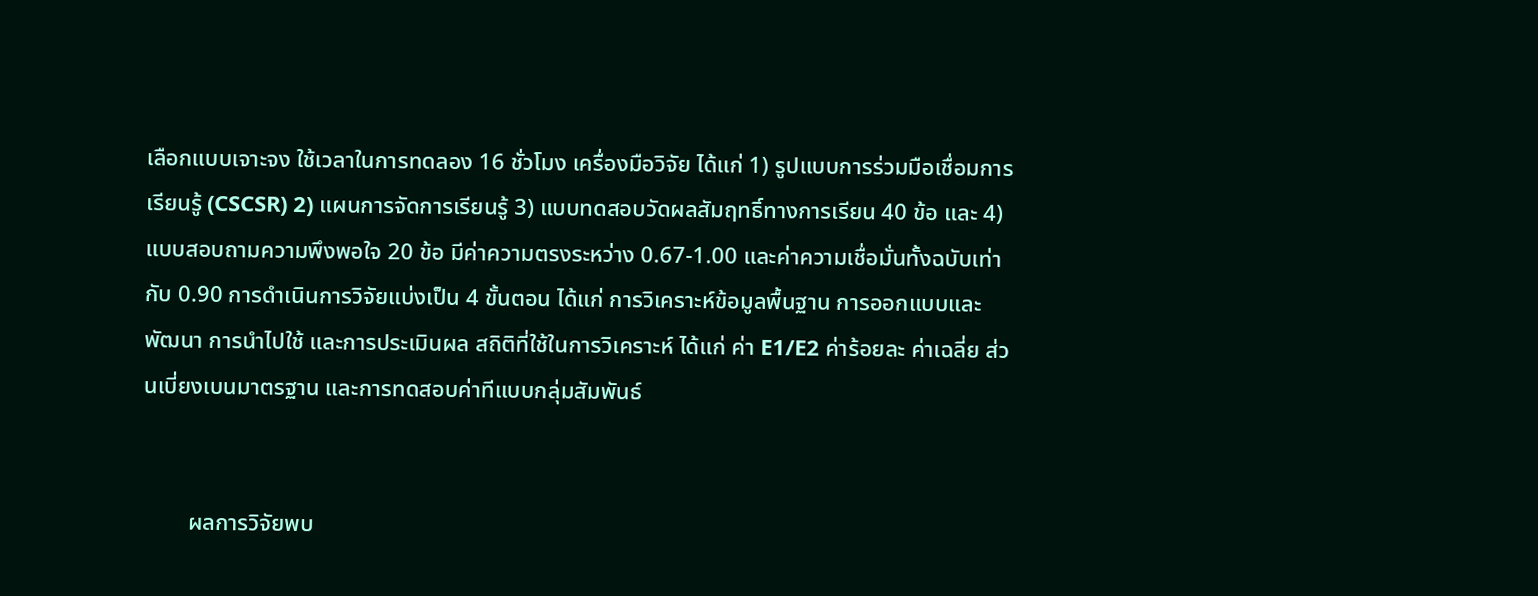เลือกแบบเจาะจง ใช้เวลาในการทดลอง 16 ชั่วโมง เครื่องมือวิจัย ได้แก่ 1) รูปแบบการร่วมมือเชื่อมการเรียนรู้ (CSCSR) 2) แผนการจัดการเรียนรู้ 3) แบบทดสอบวัดผลสัมฤทธิ์ทางการเรียน 40 ข้อ และ 4) แบบสอบถามความพึงพอใจ 20 ข้อ มีค่าความตรงระหว่าง 0.67-1.00 และค่าความเชื่อมั่นทั้งฉบับเท่ากับ 0.90 การดำเนินการวิจัยแบ่งเป็น 4 ขั้นตอน ได้แก่ การวิเคราะห์ข้อมูลพื้นฐาน การออกแบบและพัฒนา การนำไปใช้ และการประเมินผล สถิติที่ใช้ในการวิเคราะห์ ได้แก่ ค่า E1/E2 ค่าร้อยละ ค่าเฉลี่ย ส่วนเบี่ยงเบนมาตรฐาน และการทดสอบค่าทีแบบกลุ่มสัมพันธ์


        ผลการวิจัยพบ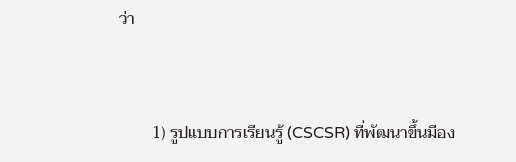ว่า


        1) รูปแบบการเรียนรู้ (CSCSR) ที่พัฒนาขึ้นมีอง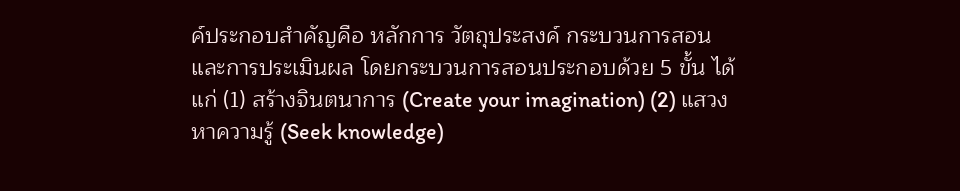ค์ประกอบสำคัญคือ หลักการ วัตถุประสงค์ กระบวนการสอน และการประเมินผล โดยกระบวนการสอนประกอบด้วย 5 ขั้น ได้แก่ (1) สร้างจินตนาการ (Create your imagination) (2) แสวงหาความรู้ (Seek knowledge)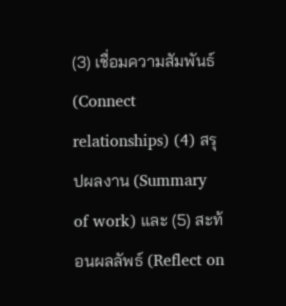(3) เชื่อมความสัมพันธ์ (Connect relationships) (4) สรุปผลงาน (Summary of work) และ (5) สะท้อนผลลัพธ์ (Reflect on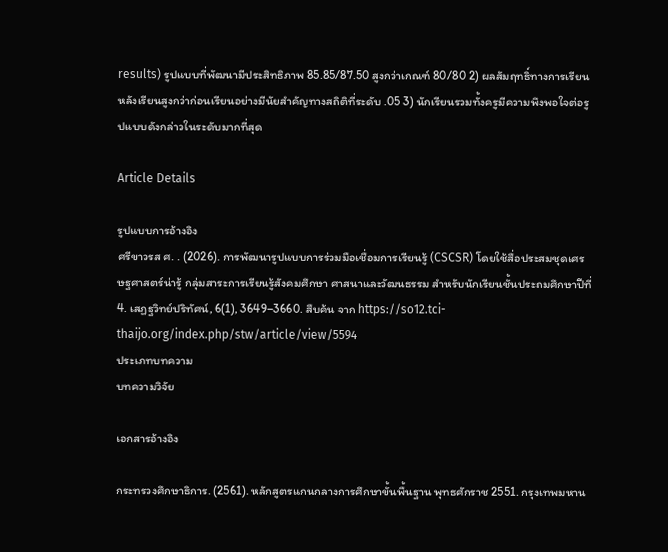results) รูปแบบที่พัฒนามีประสิทธิภาพ 85.85/87.50 สูงกว่าเกณฑ์ 80/80 2) ผลสัมฤทธิ์ทางการเรียนหลังเรียนสูงกว่าก่อนเรียนอย่างมีนัยสำคัญทางสถิติที่ระดับ .05 3) นักเรียนรวมทั้งครูมีความพึงพอใจต่อรูปแบบดังกล่าวในระดับมากที่สุด

Article Details

รูปแบบการอ้างอิง
ศรีขาวรส ศ. . (2026). การพัฒนารูปแบบการร่วมมือเชื่อมการเรียนรู้ (CSCSR) โดยใช้สื่อประสมชุดเศรษฐศาสตร์น่ารู้ กลุ่มสาระการเรียนรู้สังคมศึกษา ศาสนาและวัฒนธรรม สำหรับนักเรียนชั้นประถมศึกษาปีที่ 4. เสฏฐวิทย์ปริทัศน์, 6(1), 3649–3660. สืบค้น จาก https://so12.tci-thaijo.org/index.php/stw/article/view/5594
ประเภทบทความ
บทความวิจัย

เอกสารอ้างอิง

กระทรวงศึกษาธิการ. (2561). หลักสูตรแกนกลางการศึกษาขั้นพื้นฐาน พุทธศักราช 2551. กรุงเทพมหาน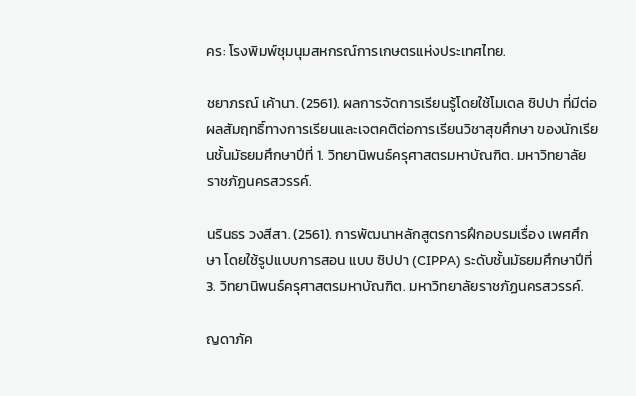คร: โรงพิมพ์ชุมนุมสหกรณ์การเกษตรแห่งประเทศไทย.

ชยาภรณ์ เค้านา. (2561). ผลการจัดการเรียนรู้โดยใช้โมเดล ซิปปา ที่มีต่อผลสัมฤทธิ์ทางการเรียนและเจตคติต่อการเรียนวิชาสุขศึกษา ของนักเรียนชั้นมัธยมศึกษาปีที่ 1. วิทยานิพนธ์ครุศาสตรมหาบัณฑิต. มหาวิทยาลัยราชภัฏนครสวรรค์.

นรินธร วงสีสา. (2561). การพัฒนาหลักสูตรการฝึกอบรมเรื่อง เพศศึกษา โดยใช้รูปแบบการสอน แบบ ซิปปา (CIPPA) ระดับชั้นมัธยมศึกษาปีที่ 3. วิทยานิพนธ์ครุศาสตรมหาบัณฑิต. มหาวิทยาลัยราชภัฏนครสวรรค์.

ญดาภัค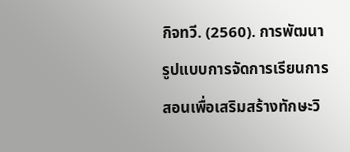กิจทวี. (2560). การพัฒนารูปแบบการจัดการเรียนการสอนเพื่อเสริมสร้างทักษะวิ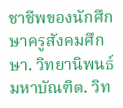ชาชีพของนักศึกษาครูสังคมศึกษา. วิทยานิพนธ์ มหาบัณฑิต. วิท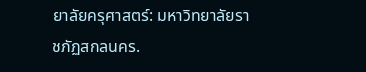ยาลัยครุศาสตร์: มหาวิทยาลัยราชภัฏสกลนคร.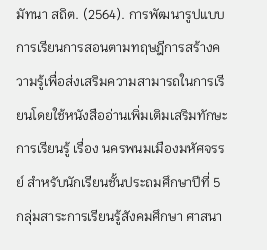มัทนา สถิต. (2564). การพัฒนารูปแบบการเรียนการสอนตามทฤษฎีการสร้างความรู้เพื่อส่งเสริมความสามารถในการเรียนโดยใช้หนังสืออ่านเพิ่มเติมเสริมทักษะการเรียนรู้ เรื่อง นครพนมเมืองมหัศจรรย์ สำหรับนักเรียนชั้นประถมศึกษาปีที่ 5 กลุ่มสาระการเรียนรู้สังคมศึกษา ศาสนา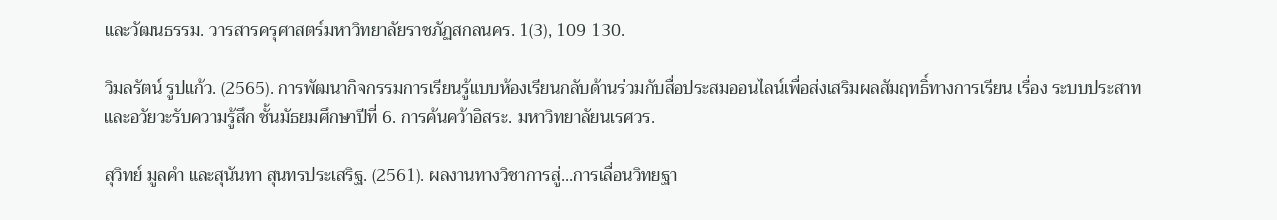และวัฒนธรรม. วารสารครุศาสตร์มหาวิทยาลัยราชภัฏสกลนคร. 1(3), 109 130.

วิมลรัตน์ รูปแก้ว. (2565). การพัฒนากิจกรรมการเรียนรู้แบบห้องเรียนกลับด้านร่วมกับสื่อประสมออนไลน์เพื่อส่งเสริมผลสัมฤทธิ์ทางการเรียน เรื่อง ระบบประสาทและอวัยวะรับความรู้สึก ชั้นมัธยมศึกษาปีที่ 6. การค้นคว้าอิสระ. มหาวิทยาลัยนเรศวร.

สุวิทย์ มูลคำ และสุนันทา สุนทรประเสริฐ. (2561). ผลงานทางวิชาการสู่...การเลื่อนวิทยฐา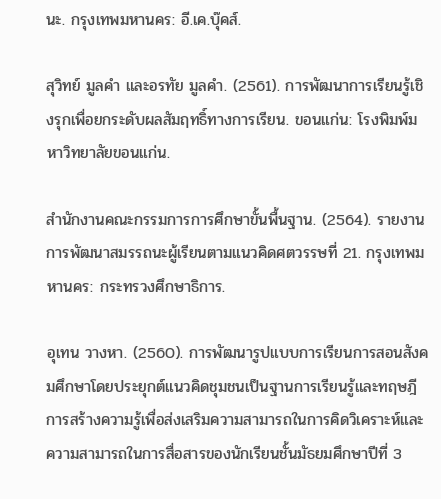นะ. กรุงเทพมหานคร: อี.เค.บุ๊คส์.

สุวิทย์ มูลคำ และอรทัย มูลคำ. (2561). การพัฒนาการเรียนรู้เชิงรุกเพื่อยกระดับผลสัมฤทธิ์ทางการเรียน. ขอนแก่น: โรงพิมพ์มหาวิทยาลัยขอนแก่น.

สำนักงานคณะกรรมการการศึกษาขั้นพื้นฐาน. (2564). รายงานการพัฒนาสมรรถนะผู้เรียนตามแนวคิดศตวรรษที่ 21. กรุงเทพมหานคร: กระทรวงศึกษาธิการ.

อุเทน วางหา. (2560). การพัฒนารูปแบบการเรียนการสอนสังคมศึกษาโดยประยุกต์แนวคิดชุมชนเป็นฐานการเรียนรู้และทฤษฎีการสร้างความรู้เพื่อส่งเสริมความสามารถในการคิดวิเคราะห์และความสามารถในการสื่อสารของนักเรียนชั้นมัธยมศึกษาปีที่ 3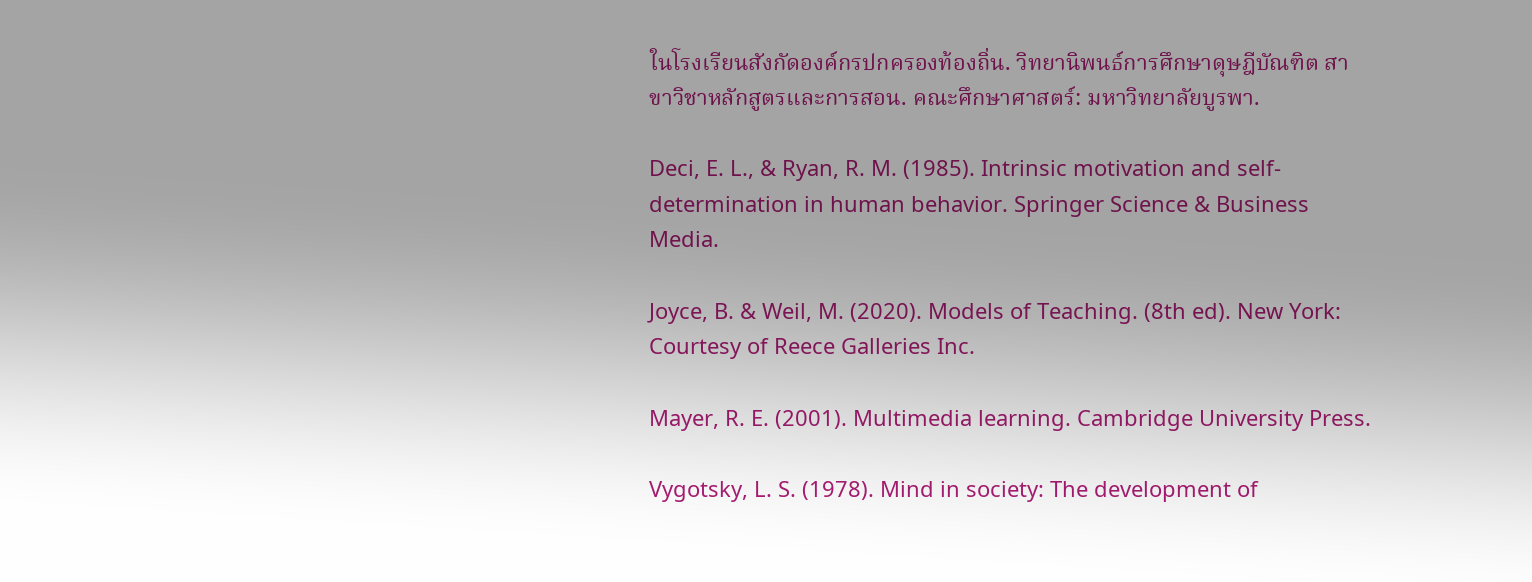ในโรงเรียนสังกัดองค์กรปกครองท้องถิ่น. วิทยานิพนธ์การศึกษาดุษฎีบัณฑิต สาขาวิชาหลักสูตรและการสอน. คณะศึกษาศาสตร์: มหาวิทยาลัยบูรพา.

Deci, E. L., & Ryan, R. M. (1985). Intrinsic motivation and self-determination in human behavior. Springer Science & Business Media.

Joyce, B. & Weil, M. (2020). Models of Teaching. (8th ed). New York: Courtesy of Reece Galleries Inc.

Mayer, R. E. (2001). Multimedia learning. Cambridge University Press.

Vygotsky, L. S. (1978). Mind in society: The development of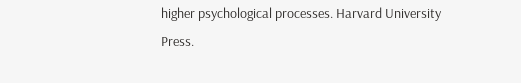higher psychological processes. Harvard University Press.